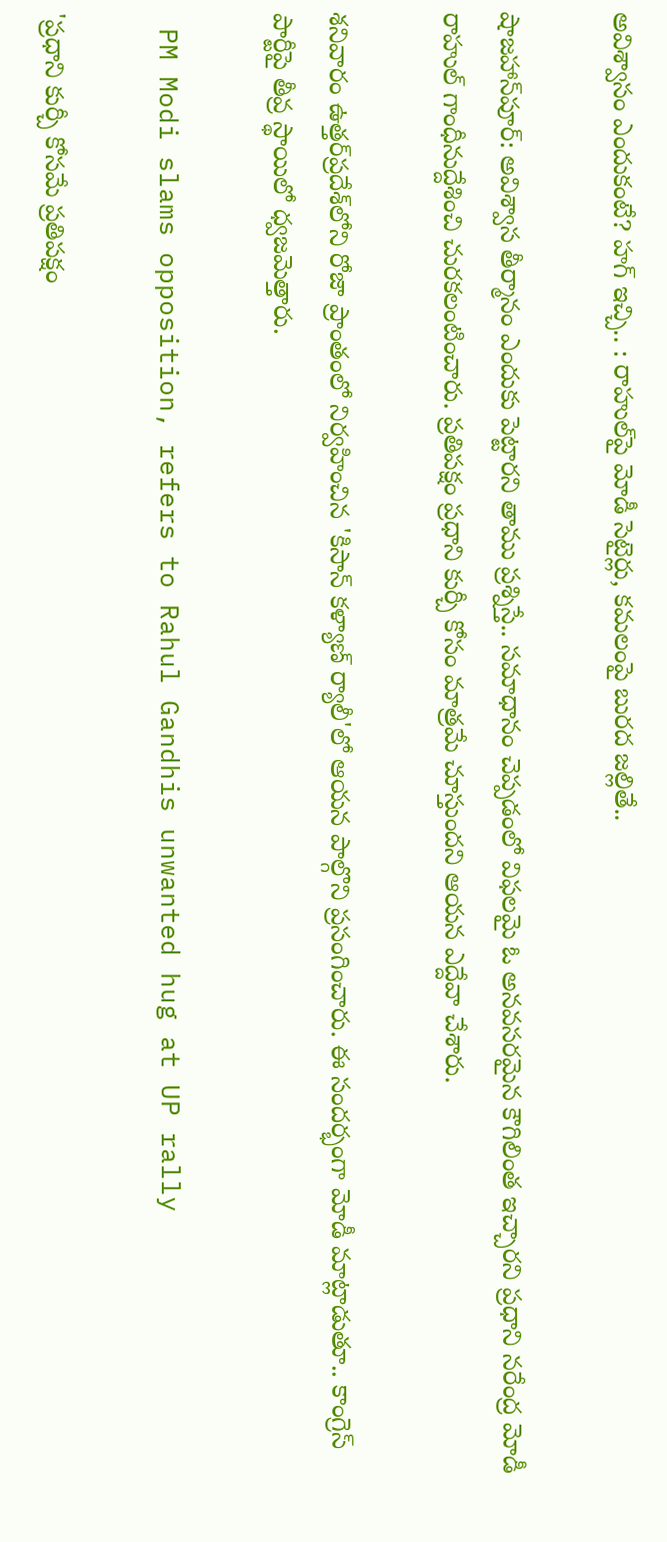అవిశ్వాసం ఎందుకంటే? హగ్ ఇచ్చి.. : రాహుల్‌పై మోడీ సెటైర్లు, కమలంపై బురద జల్లితే..

షాజహాన్‌పూర్‌: అవిశ్వాస తీర్మానం ఎందుకు పెట్టారని తాము ప్రశ్నిస్తే.. సమాధానం చెప్పడంలో విఫలమై ఓ అనవసరమైన కౌగిలింత ఇచ్చారని ప్రధాని నరేంద్ర మోడీ రాహుల్‌ గాంధీనుద్దేశించి చురకలంటించారు. ప్రతిపక్షం ప్రధాని కుర్చీ కోసం మాత్రమే చూస్తుందని ఆయన ఎద్దేవా చేశారు.

శనివారం ఉత్తర్‌ప్రదేశ్‌లోని రోజా ప్రాంతంలో నిర్వహించిన 'కిసాన్‌ కళ్యాణ్‌ ర్యాలీ'లో ఆయన పాల్గొని ప్రసంగించారు. ఈ సందర్భంగా మోడీ మాట్లాడుతూ.. కాంగ్రెస్‌ పార్టీపై తీవ్ర స్థాయిలో ధ్వజమెత్తారు.

 PM Modi slams opposition, refers to Rahul Gandhis unwanted hug at UP rally

'ప్రధాని కుర్చీ కోసమే ప్రతిపక్షం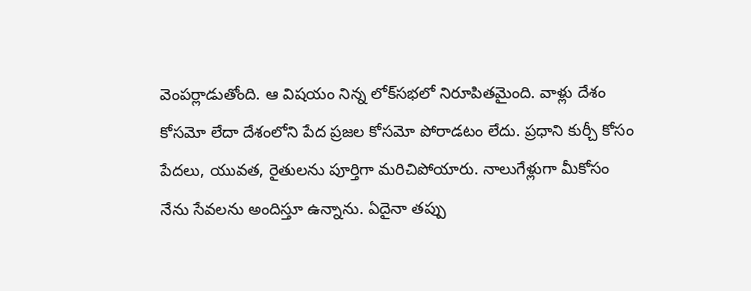వెంపర్లాడుతోంది. ఆ విషయం నిన్న లోక్‌సభలో నిరూపితమైంది. వాళ్లు దేశం కోసమో లేదా దేశంలోని పేద ప్రజల కోసమో పోరాడటం లేదు. ప్రధాని కుర్చీ కోసం పేదలు, యువత, రైతులను పూర్తిగా మరిచిపోయారు. నాలుగేళ్లుగా మీకోసం నేను సేవలను అందిస్తూ ఉన్నాను. ఏదైనా తప్పు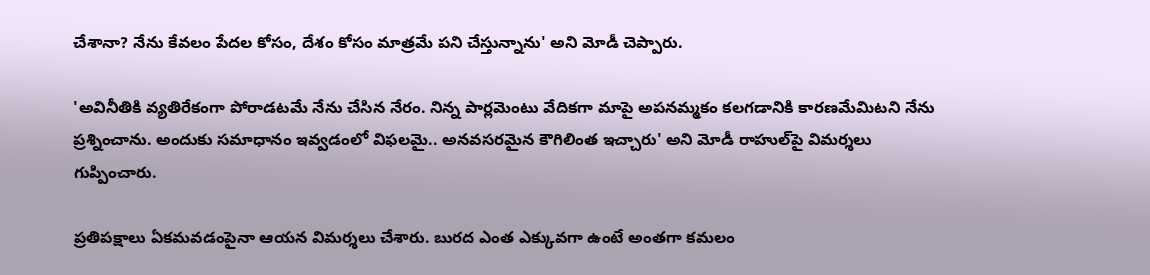చేశానా? నేను కేవలం పేదల కోసం, దేశం కోసం మాత్రమే పని చేస్తున్నాను' అని మోడీ చెప్పారు.

'అవినీతికి వ్యతిరేకంగా పోరాడటమే నేను చేసిన నేరం. నిన్న పార్లమెంటు వేదికగా మాపై అపనమ్మకం కలగడానికి కారణమేమిటని నేను ప్రశ్నించాను. అందుకు సమాధానం ఇవ్వడంలో విఫలమై.. అనవసరమైన కౌగిలింత ఇచ్చారు' అని మోడీ రాహుల్‌పై విమర్శలు గుప్పించారు.

ప్రతిపక్షాలు ఏకమవడంపైనా ఆయన విమర్శలు చేశారు. బురద ఎంత ఎక్కువగా ఉంటే అంతగా కమలం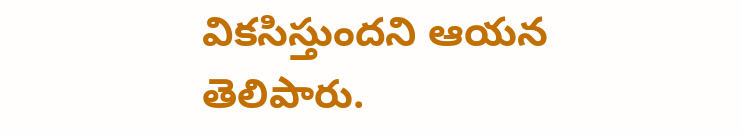వికసిస్తుందని ఆయన తెలిపారు.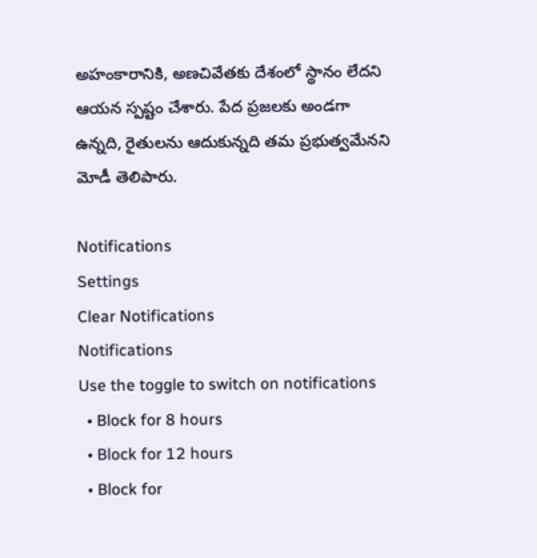అహంకారానికి, అణచివేతకు దేశంలో స్థానం లేదని ఆయన స్పష్టం చేశారు. పేద ప్రజలకు అండగా ఉన్నది, రైతులను ఆదుకున్నది తమ ప్రభుత్వమేనని మోడీ తెలిపారు.

Notifications
Settings
Clear Notifications
Notifications
Use the toggle to switch on notifications
  • Block for 8 hours
  • Block for 12 hours
  • Block for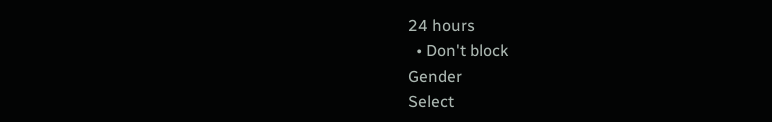24 hours
  • Don't block
Gender
Select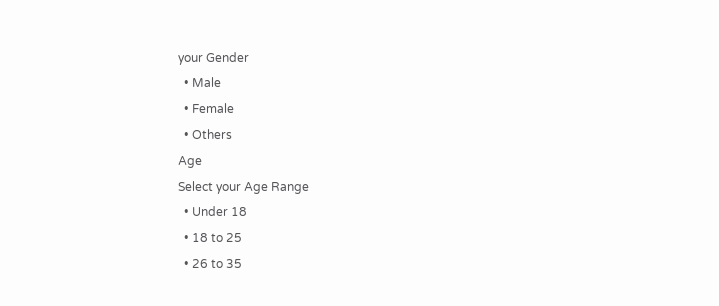your Gender
  • Male
  • Female
  • Others
Age
Select your Age Range
  • Under 18
  • 18 to 25
  • 26 to 35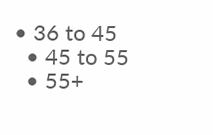• 36 to 45
  • 45 to 55
  • 55+